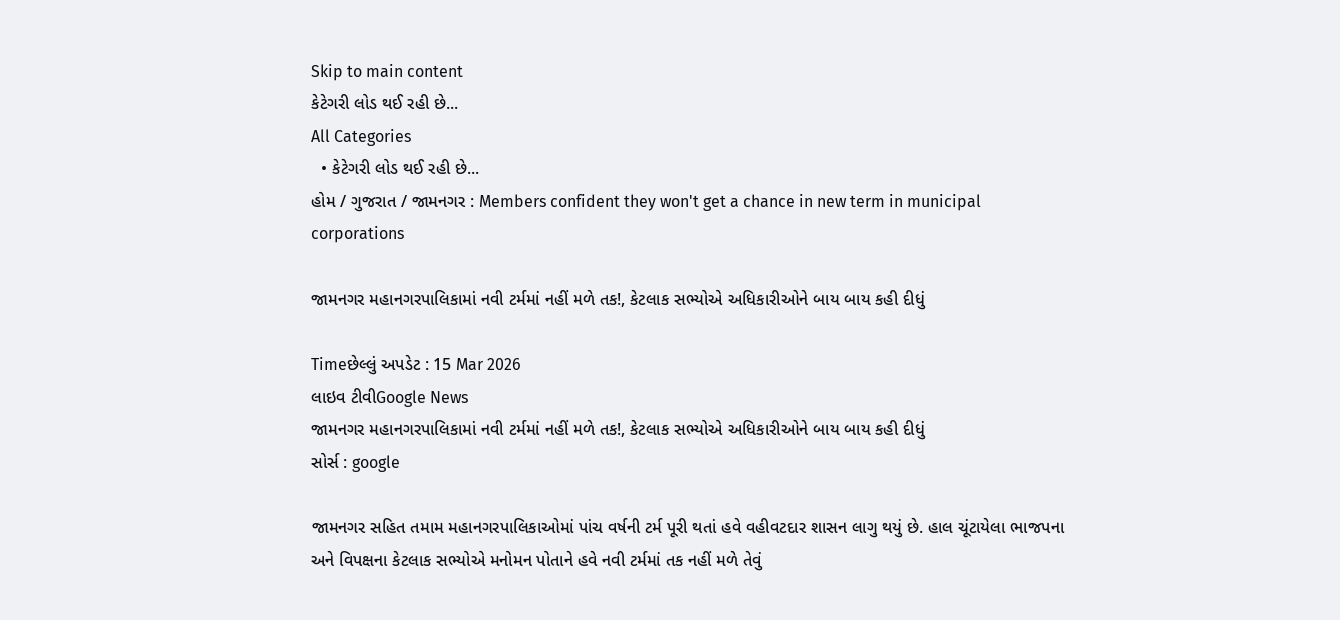Skip to main content
કેટેગરી લોડ થઈ રહી છે...
All Categories
  • કેટેગરી લોડ થઈ રહી છે...
હોમ / ગુજરાત / જામનગર : Members confident they won't get a chance in new term in municipal corporations

જામનગર મહાનગરપાલિકામાં નવી ટર્મમાં નહીં મળે તક!, કેટલાક સભ્યોએ અધિકારીઓને બાય બાય કહી દીધું

Timeછેલ્લું અપડેટ : 15 Mar 2026
લાઇવ ટીવીGoogle News
જામનગર મહાનગરપાલિકામાં નવી ટર્મમાં નહીં મળે તક!, કેટલાક સભ્યોએ અધિકારીઓને બાય બાય કહી દીધું
સોર્સ : google

જામનગર સહિત તમામ મહાનગરપાલિકાઓમાં પાંચ વર્ષની ટર્મ પૂરી થતાં હવે વહીવટદાર શાસન લાગુ થયું છે. હાલ ચૂંટાયેલા ભાજપના અને વિપક્ષના કેટલાક સભ્યોએ મનોમન પોતાને હવે નવી ટર્મમાં તક નહીં મળે તેવું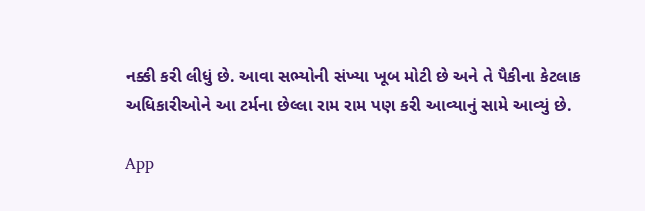નક્કી કરી લીધું છે. આવા સભ્યોની સંખ્યા ખૂબ મોટી છે અને તે પૈકીના કેટલાક અધિકારીઓને આ ટર્મના છેલ્લા રામ રામ પણ કરી આવ્યાનું સામે આવ્યું છે.

App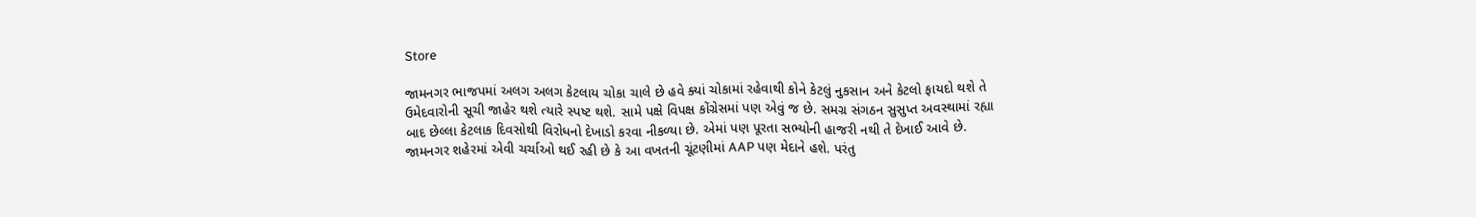Store

જામનગર ભાજપમાં અલગ અલગ કેટલાય ચોકા ચાલે છે હવે ક્યાં ચોકામાં રહેવાથી કોને કેટલું નુકસાન અને કેટલો ફાયદો થશે તે ઉમેદવારોની સૂચી જાહેર થશે ત્યારે સ્પષ્ટ થશે. સામે પક્ષે વિપક્ષ કોંગ્રેસમાં પણ એવું જ છે. સમગ્ર સંગઠન સુસુપ્ત અવસ્થામાં રહ્યા બાદ છેલ્લા કેટલાક દિવસોથી વિરોધનો દેખાડો કરવા નીકળ્યા છે. એમાં પણ પૂરતા સભ્યોની હાજરી નથી તે દેખાઈ આવે છે. જામનગર શહેરમાં એવી ચર્ચાઓ થઈ રહી છે કે આ વખતની ચૂંટણીમાં AAP પણ મેદાને હશે. પરંતુ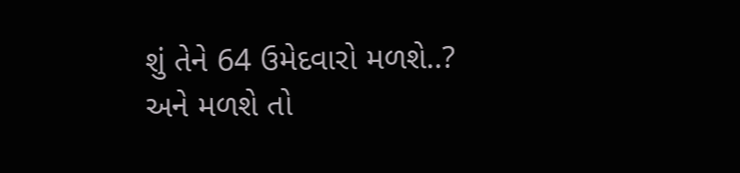શું તેને 64 ઉમેદવારો મળશે..?  અને મળશે તો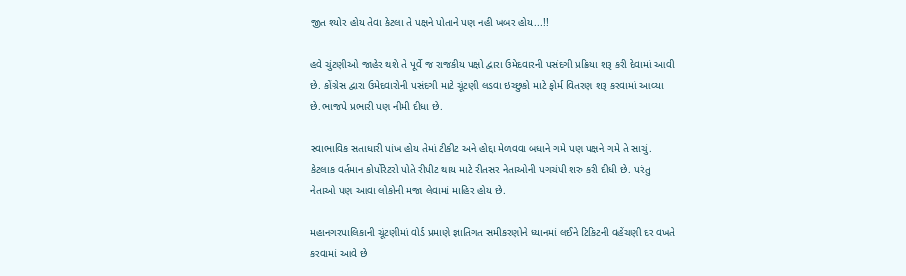જીત શ્યોર હોય તેવા કેટલા તે પક્ષને પોતાને પણ નહી ખબર હોય...!!

હવે ચુંટણીઓ જાહેર થશે તે પૂર્વે જ રાજકીય પક્ષો દ્વારા ઉમેદવારની પસંદગી પ્રક્રિયા શરૂ કરી દેવામાં આવી છે. કોંગ્રેસ દ્વારા ઉમેદવારોની પસંદગી માટે ચૂંટણી લડવા ઇચ્છુકો માટે ફોર્મ વિતરણ શરૂ કરવામાં આવ્યા છે.ભાજપે પ્રભારી પણ નીમી દીધા છે.

સ્વાભાવિક સતાધારી પાંખ હોય તેમાં ટીકીટ અને હોદ્દા મેળવવા બધાને ગમે પણ પક્ષને ગમે તે સાચું. કેટલાક વર્તમાન કોર્પોરેટરો પોતે રીપીટ થાય માટે રીતસર નેતાઓની પગચંપી શરુ કરી દીધી છે. પરંતુ નેતાઓ પણ આવા લોકોની મજા લેવામાં માહિર હોય છે.

મહાનગરપાલિકાની ચૂંટણીમાં વોર્ડ પ્રમાણે જ્ઞાતિગત સમીકરણોને ધ્યાનમાં લઈને ટિકિટની વહેંચણી દર વખતે કરવામાં આવે છે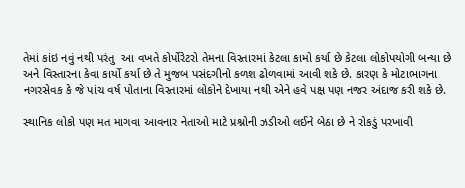તેમાં કાંઇ નવું નથી પરંતુ  આ વખતે કોર્પોરેટરો તેમના વિસ્તારમાં કેટલા કામો કર્યા છે કેટલા લોકોપયોગી બન્યા છે અને વિસ્તારના કેવા કાર્યો કર્યા છે તે મુજબ પસંદગીનો કળશ ઢોળવામાં આવી શકે છે. કારણ કે મોટાભાગના નગરસેવક કે જે પાંચ વર્ષ પોતાના વિસ્તારમાં લોકોને દેખાયા નથી એને હવે પક્ષ પણ નજર અંદાજ કરી શકે છે.

સ્થાનિક લોકો પણ મત માગવા આવનાર નેતાઓ માટે પ્રશ્નોની ઝડીઓ લઈને બેઠા છે ને રોકડું પરખાવી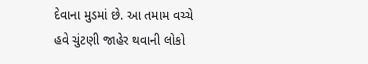દેવાના મુડમાં છે. આ તમામ વચ્ચે હવે ચુંટણી જાહેર થવાની લોકો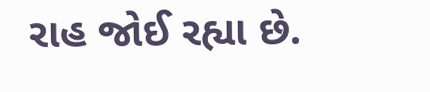રાહ જોઈ રહ્યા છે.